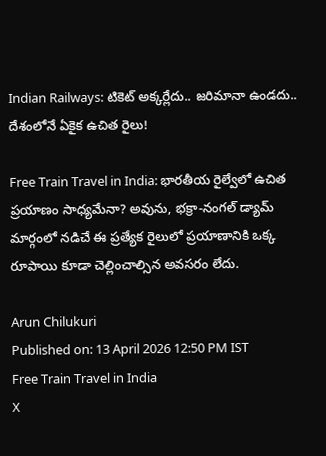Indian Railways: టికెట్ అక్కర్లేదు.. జరిమానా ఉండదు.. దేశంలోనే ఏకైక ఉచిత రైలు!

Free Train Travel in India: భారతీయ రైల్వేలో ఉచిత ప్రయాణం సాధ్యమేనా? అవును, భక్రా-నంగల్ డ్యామ్ మార్గంలో నడిచే ఈ ప్రత్యేక రైలులో ప్రయాణానికి ఒక్క రూపాయి కూడా చెల్లించాల్సిన అవసరం లేదు.

Arun Chilukuri
Published on: 13 April 2026 12:50 PM IST
Free Train Travel in India
X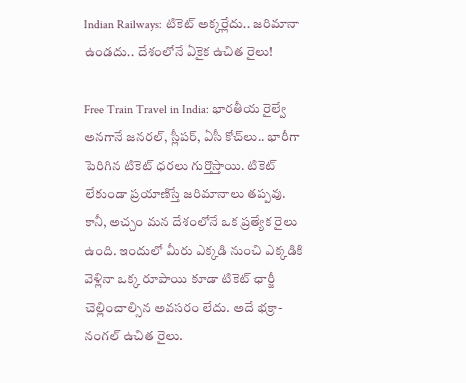Indian Railways: టికెట్ అక్కర్లేదు.. జరిమానా ఉండదు.. దేశంలోనే ఏకైక ఉచిత రైలు!

Free Train Travel in India: భారతీయ రైల్వే అనగానే జనరల్, స్లీపర్, ఏసీ కోచ్‌లు.. భారీగా పెరిగిన టికెట్ ధరలు గుర్తొస్తాయి. టికెట్ లేకుండా ప్రయాణిస్తే జరిమానాలు తప్పవు. కానీ, అచ్చం మన దేశంలోనే ఒక ప్రత్యేక రైలు ఉంది. ఇందులో మీరు ఎక్కడి నుంచి ఎక్కడికి వెళ్లినా ఒక్క రూపాయి కూడా టికెట్ ఛార్జీ చెల్లించాల్సిన అవసరం లేదు. అదే భక్రా-నంగల్ ఉచిత రైలు.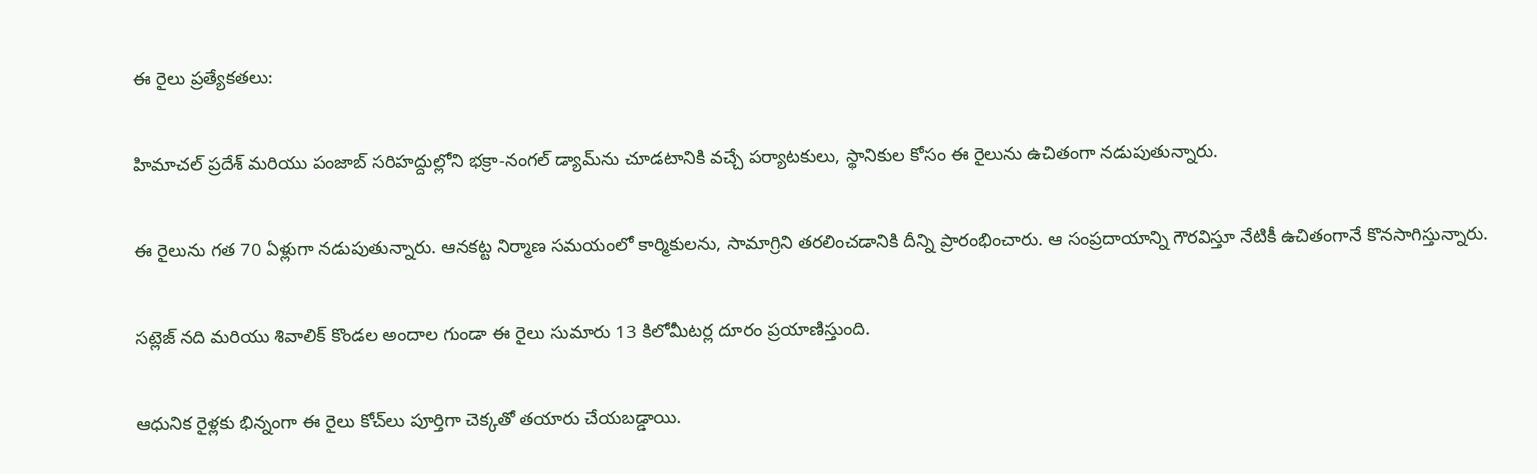ఈ రైలు ప్రత్యేకతలు:

హిమాచల్ ప్రదేశ్ మరియు పంజాబ్ సరిహద్దుల్లోని భక్రా-నంగల్ డ్యామ్‌ను చూడటానికి వచ్చే పర్యాటకులు, స్థానికుల కోసం ఈ రైలును ఉచితంగా నడుపుతున్నారు.

ఈ రైలును గత 70 ఏళ్లుగా నడుపుతున్నారు. ఆనకట్ట నిర్మాణ సమయంలో కార్మికులను, సామాగ్రిని తరలించడానికి దీన్ని ప్రారంభించారు. ఆ సంప్రదాయాన్ని గౌరవిస్తూ నేటికీ ఉచితంగానే కొనసాగిస్తున్నారు.

సట్లెజ్ నది మరియు శివాలిక్ కొండల అందాల గుండా ఈ రైలు సుమారు 13 కిలోమీటర్ల దూరం ప్రయాణిస్తుంది.

ఆధునిక రైళ్లకు భిన్నంగా ఈ రైలు కోచ్‌లు పూర్తిగా చెక్కతో తయారు చేయబడ్డాయి.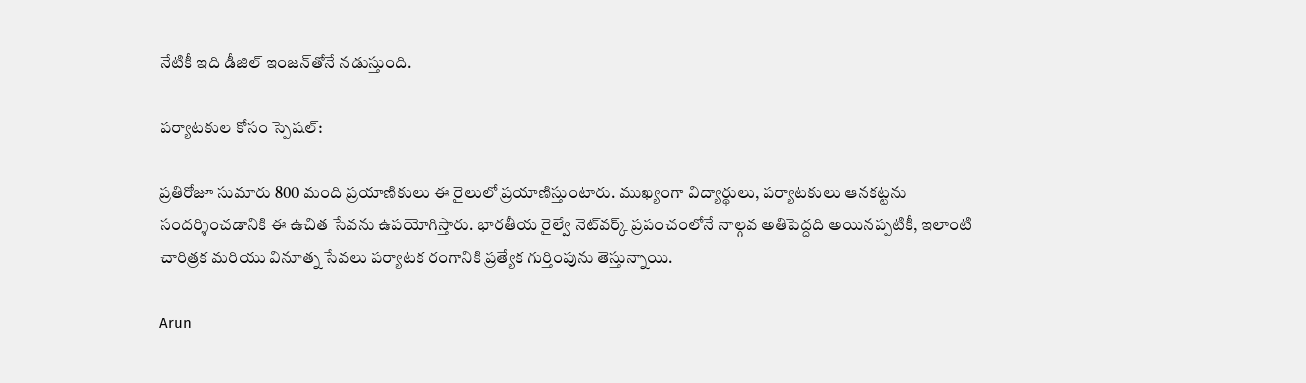నేటికీ ఇది డీజిల్ ఇంజన్‌తోనే నడుస్తుంది.

పర్యాటకుల కోసం స్పెషల్:

ప్రతిరోజూ సుమారు 800 మంది ప్రయాణికులు ఈ రైలులో ప్రయాణిస్తుంటారు. ముఖ్యంగా విద్యార్థులు, పర్యాటకులు ఆనకట్టను సందర్శించడానికి ఈ ఉచిత సేవను ఉపయోగిస్తారు. భారతీయ రైల్వే నెట్‌వర్క్ ప్రపంచంలోనే నాల్గవ అతిపెద్దది అయినప్పటికీ, ఇలాంటి చారిత్రక మరియు వినూత్న సేవలు పర్యాటక రంగానికి ప్రత్యేక గుర్తింపును తెస్తున్నాయి.

Arun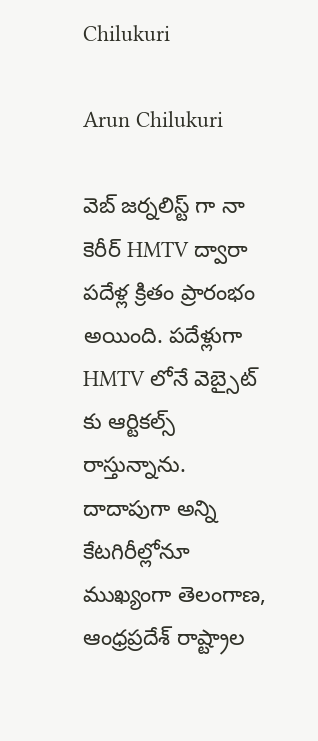Chilukuri

Arun Chilukuri

వెబ్ జర్నలిస్ట్ గా నా కెరీర్ HMTV ద్వారా పదేళ్ల క్రితం ప్రారంభం అయింది. పదేళ్లుగా HMTV లోనే వెబ్సైట్ కు ఆర్టికల్స్ రాస్తున్నాను. దాదాపుగా అన్ని కేటగిరీల్లోనూ ముఖ్యంగా తెలంగాణ, ఆంధ్రప్రదేశ్ రాష్ట్రాల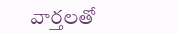వార్తలతో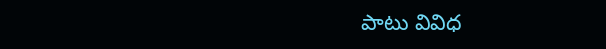పాటు వివిధ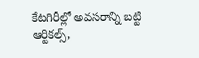కేటగిరీల్లో అవసరాన్ని బట్టి ఆర్టికల్స్,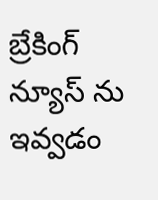బ్రేకింగ్ న్యూస్ ను ఇవ్వడం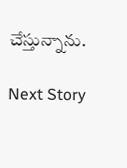చేస్తున్నాను.

Next Story